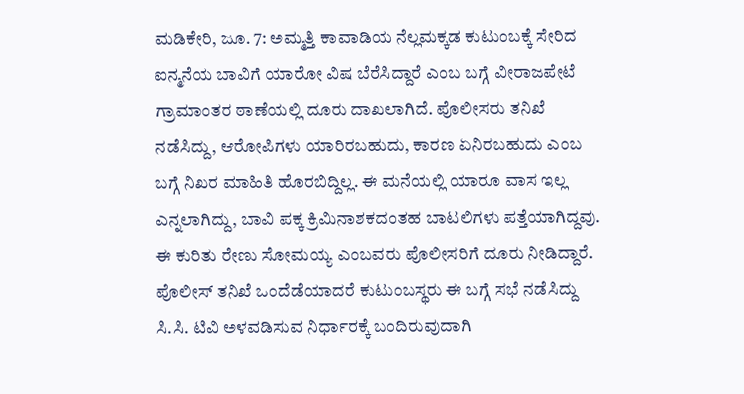ಮಡಿಕೇರಿ, ಜೂ. 7: ಅಮ್ಮತ್ತಿ ಕಾವಾಡಿಯ ನೆಲ್ಲಮಕ್ಕಡ ಕುಟುಂಬಕ್ಕೆ ಸೇರಿದ ಐನ್ಮನೆಯ ಬಾವಿಗೆ ಯಾರೋ ವಿಷ ಬೆರೆಸಿದ್ದಾರೆ ಎಂಬ ಬಗ್ಗೆ ವೀರಾಜಪೇಟೆ ಗ್ರಾಮಾಂತರ ಠಾಣೆಯಲ್ಲಿ ದೂರು ದಾಖಲಾಗಿದೆ. ಪೊಲೀಸರು ತನಿಖೆ ನಡೆಸಿದ್ದು, ಆರೋಪಿಗಳು ಯಾರಿರಬಹುದು, ಕಾರಣ ಏನಿರಬಹುದು ಎಂಬ ಬಗ್ಗೆ ನಿಖರ ಮಾಹಿತಿ ಹೊರಬಿದ್ದಿಲ್ಲ. ಈ ಮನೆಯಲ್ಲಿ ಯಾರೂ ವಾಸ ಇಲ್ಲ ಎನ್ನಲಾಗಿದ್ದು, ಬಾವಿ ಪಕ್ಕ ಕ್ರಿಮಿನಾಶಕದಂತಹ ಬಾಟಲಿಗಳು ಪತ್ತೆಯಾಗಿದ್ದವು. ಈ ಕುರಿತು ರೇಣು ಸೋಮಯ್ಯ ಎಂಬವರು ಪೊಲೀಸರಿಗೆ ದೂರು ನೀಡಿದ್ದಾರೆ.
ಪೊಲೀಸ್ ತನಿಖೆ ಒಂದೆಡೆಯಾದರೆ ಕುಟುಂಬಸ್ಥರು ಈ ಬಗ್ಗೆ ಸಭೆ ನಡೆಸಿದ್ದು ಸಿ.ಸಿ. ಟಿವಿ ಅಳವಡಿಸುವ ನಿರ್ಧಾರಕ್ಕೆ ಬಂದಿರುವುದಾಗಿ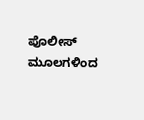ಪೊಲೀಸ್ ಮೂಲಗಳಿಂದ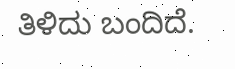ತಿಳಿದು ಬಂದಿದೆ.